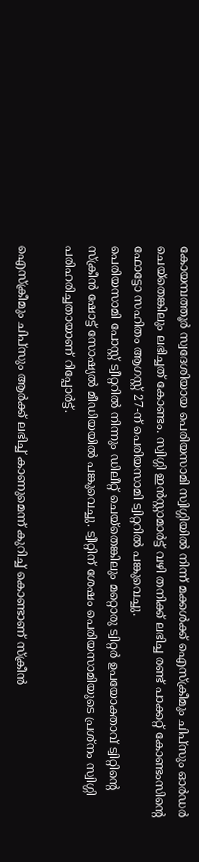കോയമ്പത്തൂർ സ്വദേശിയായ പെരിയസാമി സ്വിഗ്ഗിയിൽ നിന്ന് മക്കൾക്ക് ഐസ്ക്രീമും ചിപ്സും ഓർഡർ ചെയ്തെങ്കിലും ലഭിച്ചത് കോണ്ടം. സ്വിഗ്ഗി ഇൻസ്റ്റാമാർട്ട് വഴി തനിക്ക് ലഭിച്ച രണ്ട് പാക്കറ്റ് കോണ്ടംസിന്റെ ഫോട്ടോ സഹിതം ആഗസ്റ്റ് 27-ന് പെരിയസാമി ട്വിറ്ററിൽ പങ്കുവെച്ചു.
പെരിയസാമി പോസ്റ്റ് ട്വീറ്ററിൽ നിന്നും ഡിലീറ്റ് ചെയ്തെങ്കിലും മറ്റൊരു ട്വിറ്റർ ഉപയോക്താവ് ട്വിറ്റിന്റെ സ്ക്രീൻ ഷോട്ട് സോഷ്യൽ മീഡിയയിൽ പങ്കുവെച്ചു. ട്വീറ്റിന് ശേഷം പെരിയസാമിയുടെ പ്രശ്നം സ്വിഗ്ഗി പരിഹരിച്ചതായാണ് റിപ്പോർട്ട്.

ഐസ്ക്രീമും ചിപ്സും ആർക്ക് ലഭിച്ച് കാണുമെന്ന് കുറിച്ച് കൊണ്ടാണ് സ്ക്രീൻ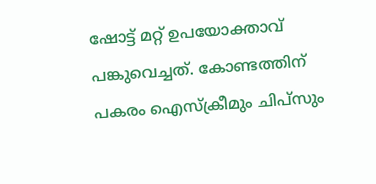ഷോട്ട് മറ്റ് ഉപയോക്താവ് പങ്കുവെച്ചത്. കോണ്ടത്തിന് പകരം ഐസ്ക്രീമും ചിപ്സും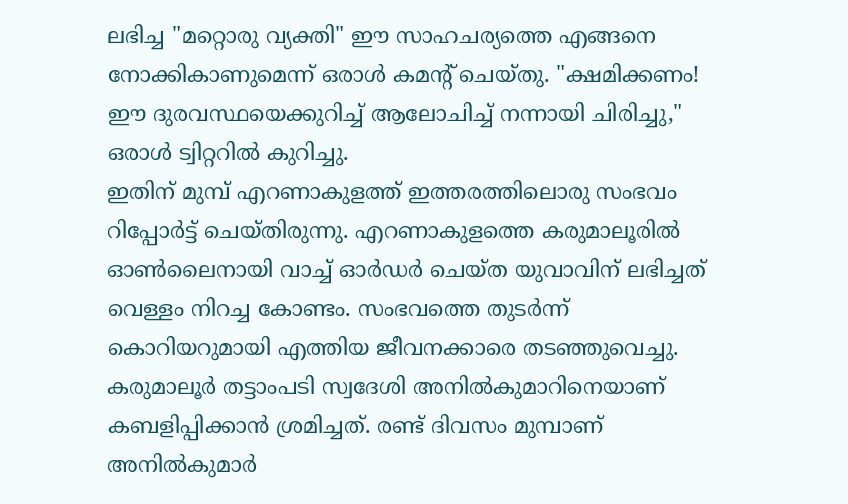ലഭിച്ച "മറ്റൊരു വ്യക്തി" ഈ സാഹചര്യത്തെ എങ്ങനെ നോക്കികാണുമെന്ന് ഒരാൾ കമന്റ് ചെയ്തു. "ക്ഷമിക്കണം! ഈ ദുരവസ്ഥയെക്കുറിച്ച് ആലോചിച്ച് നന്നായി ചിരിച്ചു," ഒരാൾ ട്വിറ്ററിൽ കുറിച്ചു.
ഇതിന് മുമ്പ് എറണാകുളത്ത് ഇത്തരത്തിലൊരു സംഭവം റിപ്പോർട്ട് ചെയ്തിരുന്നു. എറണാകുളത്തെ കരുമാലൂരിൽ ഓൺലൈനായി വാച്ച് ഓർഡർ ചെയ്ത യുവാവിന് ലഭിച്ചത് വെള്ളം നിറച്ച കോണ്ടം. സംഭവത്തെ തുടർന്ന് കൊറിയറുമായി എത്തിയ ജീവനക്കാരെ തടഞ്ഞുവെച്ചു.
കരുമാലൂർ തട്ടാംപടി സ്വദേശി അനിൽകുമാറിനെയാണ് കബളിപ്പിക്കാൻ ശ്രമിച്ചത്. രണ്ട് ദിവസം മുമ്പാണ് അനിൽകുമാർ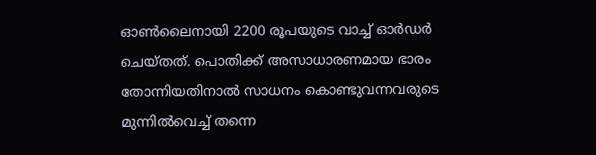ഓൺലൈനായി 2200 രൂപയുടെ വാച്ച് ഓർഡർ ചെയ്തത്. പൊതിക്ക് അസാധാരണമായ ഭാരം തോന്നിയതിനാൽ സാധനം കൊണ്ടുവന്നവരുടെ മുന്നിൽവെച്ച് തന്നെ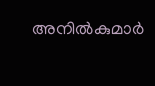അനിൽകുമാർ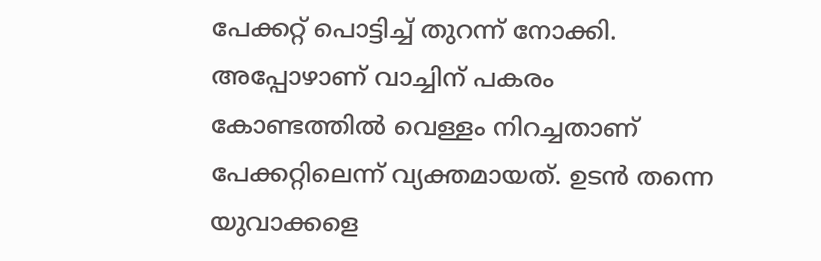പേക്കറ്റ് പൊട്ടിച്ച് തുറന്ന് നോക്കി.
അപ്പോഴാണ് വാച്ചിന് പകരം കോണ്ടത്തിൽ വെള്ളം നിറച്ചതാണ് പേക്കറ്റിലെന്ന് വ്യക്തമായത്. ഉടൻ തന്നെ യുവാക്കളെ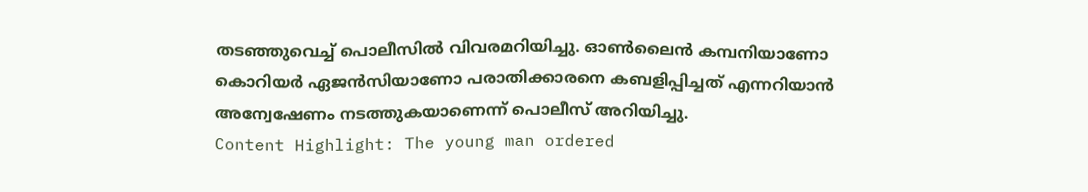തടഞ്ഞുവെച്ച് പൊലീസിൽ വിവരമറിയിച്ചു. ഓൺലൈൻ കമ്പനിയാണോ കൊറിയർ ഏജൻസിയാണോ പരാതിക്കാരനെ കബളിപ്പിച്ചത് എന്നറിയാൻ അന്വേഷേണം നടത്തുകയാണെന്ന് പൊലീസ് അറിയിച്ചു.
Content Highlight: The young man ordered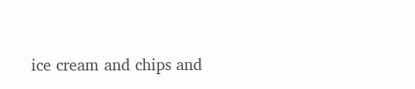ice cream and chips and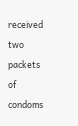received two packets of condoms